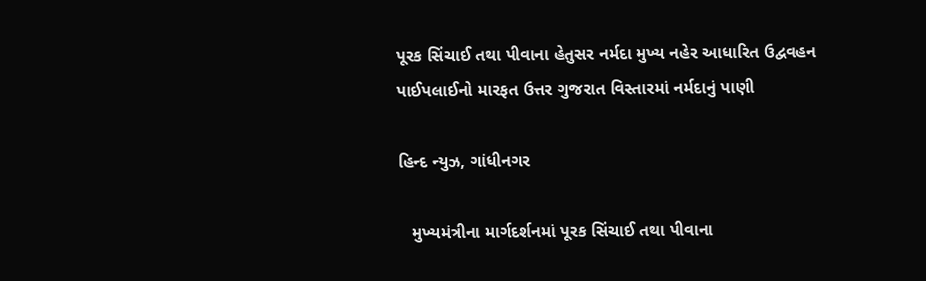પૂરક સિંચાઈ તથા પીવાના હેતુસર નર્મદા મુખ્ય નહેર આધારિત ઉદ્વવહન પાઈપલાઈનો મારફત ઉત્તર ગુજરાત વિસ્તારમાં નર્મદાનું પાણી

હિન્દ ન્યુઝ, ગાંધીનગર

   મુખ્યમંત્રીના માર્ગદર્શનમાં પૂરક સિંચાઈ તથા પીવાના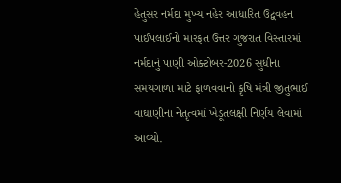હેતુસર નર્મદા મુખ્ય નહેર આધારિત ઉદ્વવહન પાઈપલાઈનો મારફત ઉત્તર ગુજરાત વિસ્તારમાં નર્મદાનું પાણી ઓક્ટોબર-2026 સુધીના સમયગાળા માટે ફાળવવાનો કૃષિ મંત્રી જીતુભાઈ વાઘાણીના નેતૃત્વમાં ખેડૂતલક્ષી નિર્ણય લેવામાં આવ્યો.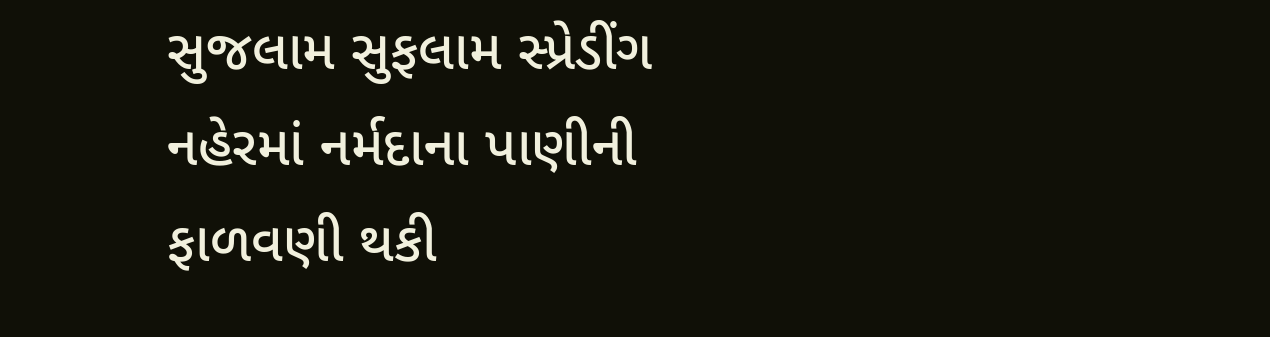સુજલામ સુફલામ સ્પ્રેડીંગ નહેરમાં નર્મદાના પાણીની ફાળવણી થકી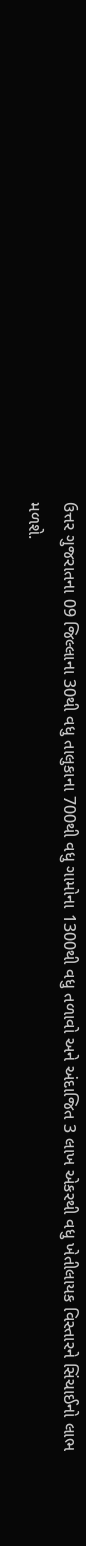ઉત્તર ગુજરાતના 09 જિલ્લાના 30થી વધુ તાલુકાના 700થી વધુ ગામોના 1300થી વધુ તળાવો અને અંદાજિત 3 લાખ એકરથી વધુ ખેતીલાયક વિસ્તારને સિંચાઈનો લાભ મળશે.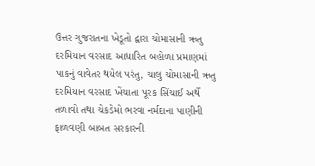ઉત્તર ગુજરાતના ખેડૂતો દ્વારા ચોમાસાની ઋતુ દરમિયાન વરસાદ આધારિત બહોળા પ્રમાણમાં પાકનું વાવેતર થયેલ પરંતુ, ચાલુ ચોમાસાની ઋતુ દરમિયાન વરસાદ ખેંચાતા પૂરક સિંચાઈ અર્થે તળાવો તથા ચેકડેમો ભરવા નર્મદાના પાણીની ફાળવણી બાબત સરકારની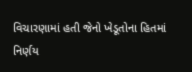વિચારણામાં હતી જેનો ખેડૂતોના હિતમાં નિર્ણય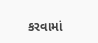કરવામાં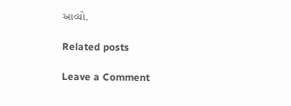આવ્યો.

Related posts

Leave a Comment